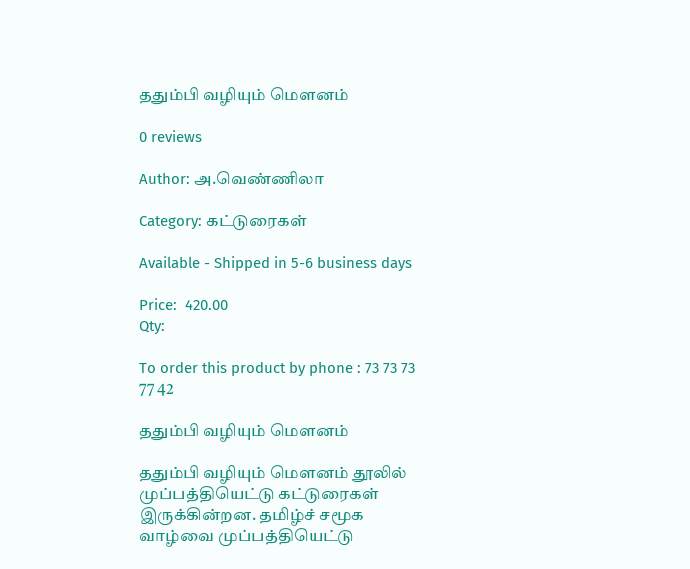ததும்பி வழியும் மௌனம்

0 reviews

Author: அ.வெண்ணிலா

Category: கட்டுரைகள்

Available - Shipped in 5-6 business days

Price:  420.00
Qty:

To order this product by phone : 73 73 73 77 42

ததும்பி வழியும் மௌனம்

ததும்பி வழியும் மௌனம் தூலில் முப்பத்தியெட்டு கட்டுரைகள் இருக்கின்றன. தமிழ்ச் சமூக வாழ்வை முப்பத்தியெட்டு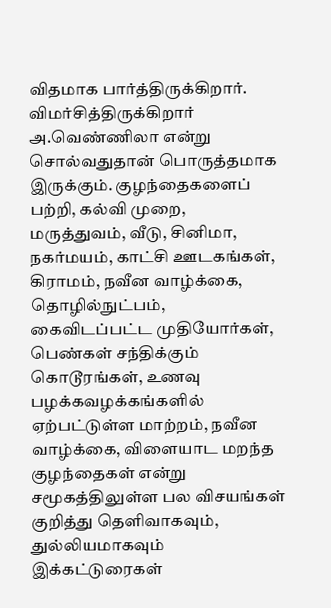விதமாக பார்த்திருக்கிறார். விமர்சித்திருக்கிறார் அ.வெண்ணிலா என்று சொல்வதுதான் பொருத்தமாக இருக்கும். குழந்தைகளைப் பற்றி, கல்வி முறை, மருத்துவம், வீடு, சினிமா, நகர்மயம், காட்சி ஊடகங்கள், கிராமம், நவீன வாழ்க்கை, தொழில்நுட்பம், கைவிடப்பட்ட முதியோர்கள், பெண்கள் சந்திக்கும் கொடூரங்கள், உணவு பழக்கவழக்கங்களில் ஏற்பட்டுள்ள மாற்றம், நவீன வாழ்க்கை, விளையாட மறந்த குழந்தைகள் என்று சமூகத்திலுள்ள பல விசயங்கள் குறித்து தெளிவாகவும், துல்லியமாகவும் இக்கட்டுரைகள்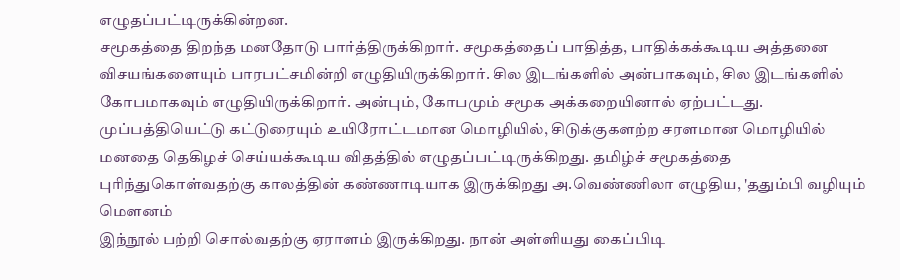எழுதப்பட்டிருக்கின்றன.
சமூகத்தை திறந்த மனதோடு பார்த்திருக்கிறார். சமூகத்தைப் பாதித்த, பாதிக்கக்கூடிய அத்தனை விசயங்களையும் பாரபட்சமின்றி எழுதியிருக்கிறார். சில இடங்களில் அன்பாகவும், சில இடங்களில் கோபமாகவும் எழுதியிருக்கிறார். அன்பும், கோபமும் சமூக அக்கறையினால் ஏற்பட்டது.
முப்பத்தியெட்டு கட்டுரையும் உயிரோட்டமான மொழியில், சிடுக்குகளற்ற சரளமான மொழியில் மனதை தெகிழச் செய்யக்கூடிய விதத்தில் எழுதப்பட்டிருக்கிறது. தமிழ்ச் சமூகத்தை புரிந்துகொள்வதற்கு காலத்தின் கண்ணாடியாக இருக்கிறது அ.வெண்ணிலா எழுதிய, 'ததும்பி வழியும் மௌனம்
இந்நூல் பற்றி சொல்வதற்கு ஏராளம் இருக்கிறது. நான் அள்ளியது கைப்பிடி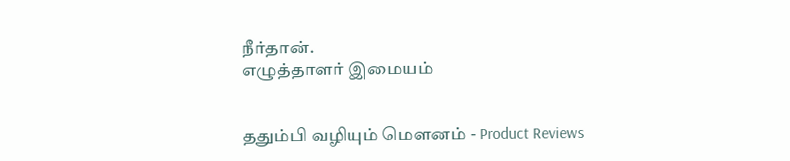நீர்தான்.
எழுத்தாளர் இமையம்


ததும்பி வழியும் மௌனம் - Product Reviews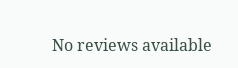No reviews available